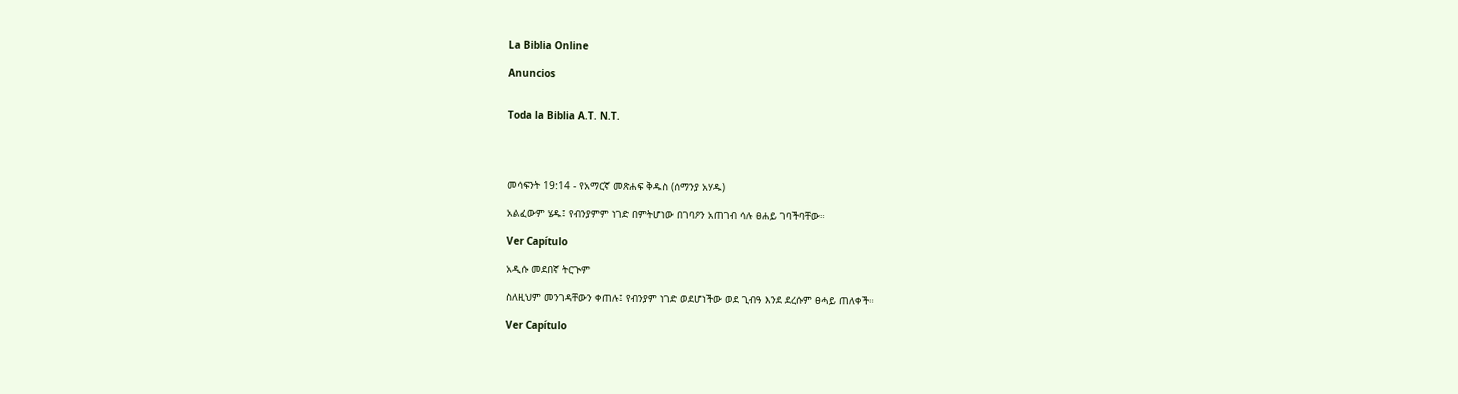La Biblia Online

Anuncios


Toda la Biblia A.T. N.T.




መሳፍንት 19:14 - የአማርኛ መጽሐፍ ቅዱስ (ሰማንያ አሃዱ)

አልፈውም ሄዱ፤ የብንያምም ነገድ በምትሆነው በገባዖን አጠገብ ሳሉ ፀሐይ ገባችባቸው።

Ver Capítulo

አዲሱ መደበኛ ትርጒም

ስለዚህም መንገዳቸውን ቀጠሉ፤ የብንያም ነገድ ወደሆነችው ወደ ጊብዓ እንደ ደረሱም ፀሓይ ጠለቀች።

Ver Capítulo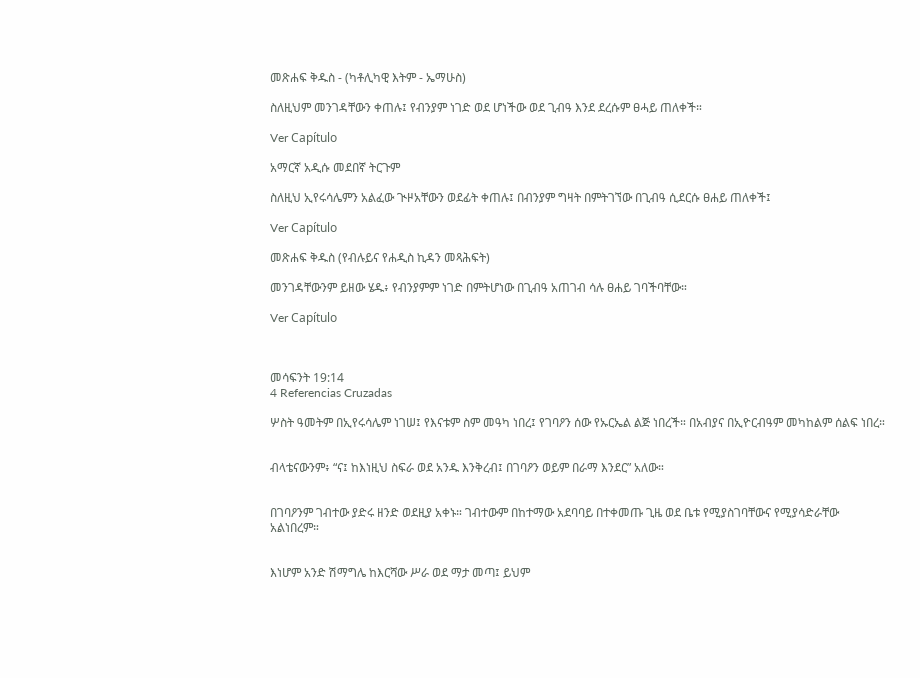መጽሐፍ ቅዱስ - (ካቶሊካዊ እትም - ኤማሁስ)

ስለዚህም መንገዳቸውን ቀጠሉ፤ የብንያም ነገድ ወደ ሆነችው ወደ ጊብዓ እንደ ደረሱም ፀሓይ ጠለቀች።

Ver Capítulo

አማርኛ አዲሱ መደበኛ ትርጉም

ስለዚህ ኢየሩሳሌምን አልፈው ጒዞአቸውን ወደፊት ቀጠሉ፤ በብንያም ግዛት በምትገኘው በጊብዓ ሲደርሱ ፀሐይ ጠለቀች፤

Ver Capítulo

መጽሐፍ ቅዱስ (የብሉይና የሐዲስ ኪዳን መጻሕፍት)

መንገዳቸውንም ይዘው ሄዱ፥ የብንያምም ነገድ በምትሆነው በጊብዓ አጠገብ ሳሉ ፀሐይ ገባችባቸው።

Ver Capítulo



መሳፍንት 19:14
4 Referencias Cruzadas

ሦስት ዓመትም በኢየሩሳሌም ነገሠ፤ የእናቱም ስም መዓካ ነበረ፤ የገባዖን ሰው የኡርኤል ልጅ ነበረች። በአብያና በኢዮርብዓም መካከልም ሰልፍ ነበረ።


ብላቴናውንም፥ “ና፤ ከእነዚህ ስፍራ ወደ አንዱ እንቅረብ፤ በገባዖን ወይም በራማ እንደር” አለው።


በገባዖንም ገብተው ያድሩ ዘንድ ወደዚያ አቀኑ። ገብተውም በከተማው አደባባይ በተቀመጡ ጊዜ ወደ ቤቱ የሚያስገባቸውና የሚያሳድራቸው አልነበረም።


እነሆም አንድ ሽማግሌ ከእርሻው ሥራ ወደ ማታ መጣ፤ ይህም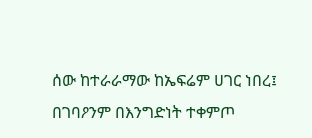ሰው ከተራራማው ከኤፍሬም ሀገር ነበረ፤ በገባዖንም በእንግድነት ተቀምጦ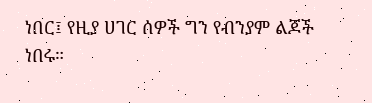ነበር፤ የዚያ ሀገር ሰዎች ግን የብንያም ልጆች ነበሩ።